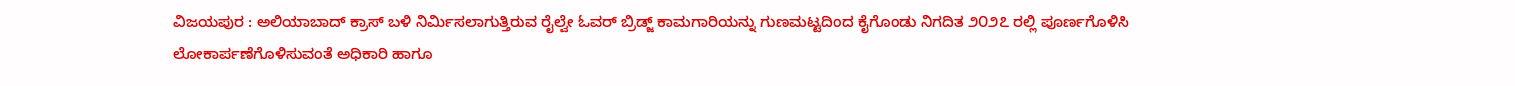ವಿಜಯಪುರ : ಅಲಿಯಾಬಾದ್ ಕ್ರಾಸ್ ಬಳಿ ನಿರ್ಮಿಸಲಾಗುತ್ತಿರುವ ರೈಲ್ವೇ ಓವರ್ ಬ್ರಿಡ್ಜ್ ಕಾಮಗಾರಿಯನ್ನು ಗುಣಮಟ್ಟದಿಂದ ಕೈಗೊಂಡು ನಿಗದಿತ ೨೦೨೭ ರಲ್ಲಿ ಪೂರ್ಣಗೊಳಿಸಿ ಲೋಕಾರ್ಪಣೆಗೊಳಿಸುವಂತೆ ಅಧಿಕಾರಿ ಹಾಗೂ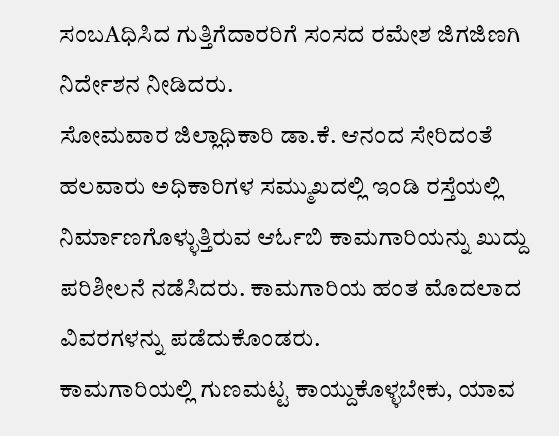ಸಂಬAಧಿಸಿದ ಗುತ್ತಿಗೆದಾರರಿಗೆ ಸಂಸದ ರಮೇಶ ಜಿಗಜಿಣಗಿ ನಿರ್ದೇಶನ ನೀಡಿದರು.
ಸೋಮವಾರ ಜಿಲ್ಲಾಧಿಕಾರಿ ಡಾ.ಕೆ. ಆನಂದ ಸೇರಿದಂತೆ ಹಲವಾರು ಅಧಿಕಾರಿಗಳ ಸಮ್ಮುಖದಲ್ಲಿ ಇಂಡಿ ರಸ್ತೆಯಲ್ಲಿ ನಿರ್ಮಾಣಗೊಳ್ಳುತ್ತಿರುವ ಆರ್ಓಬಿ ಕಾಮಗಾರಿಯನ್ನು ಖುದ್ದು ಪರಿಶೀಲನೆ ನಡೆಸಿದರು. ಕಾಮಗಾರಿಯ ಹಂತ ಮೊದಲಾದ ವಿವರಗಳನ್ನು ಪಡೆದುಕೊಂಡರು.
ಕಾಮಗಾರಿಯಲ್ಲಿ ಗುಣಮಟ್ಟ ಕಾಯ್ದುಕೊಳ್ಳಬೇಕು, ಯಾವ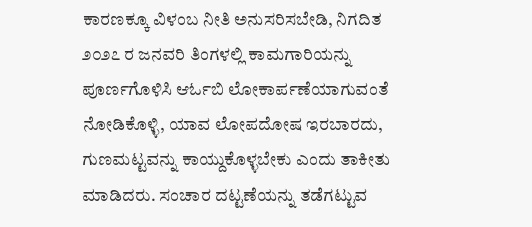ಕಾರಣಕ್ಕೂ ವಿಳಂಬ ನೀತಿ ಅನುಸರಿಸಬೇಡಿ, ನಿಗದಿತ ೨೦೨೭ ರ ಜನವರಿ ತಿಂಗಳಲ್ಲಿ ಕಾಮಗಾರಿಯನ್ನು ಪೂರ್ಣಗೊಳಿಸಿ ಆರ್ಓಬಿ ಲೋಕಾರ್ಪಣೆಯಾಗುವಂತೆ ನೋಡಿಕೊಳ್ಳಿ, ಯಾವ ಲೋಪದೋಷ ಇರಬಾರದು, ಗುಣಮಟ್ಟವನ್ನು ಕಾಯ್ದುಕೊಳ್ಳಬೇಕು ಎಂದು ತಾಕೀತು ಮಾಡಿದರು. ಸಂಚಾರ ದಟ್ಟಣೆಯನ್ನು ತಡೆಗಟ್ಟುವ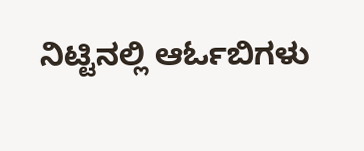ನಿಟ್ಟಿನಲ್ಲಿ ಆರ್ಓಬಿಗಳು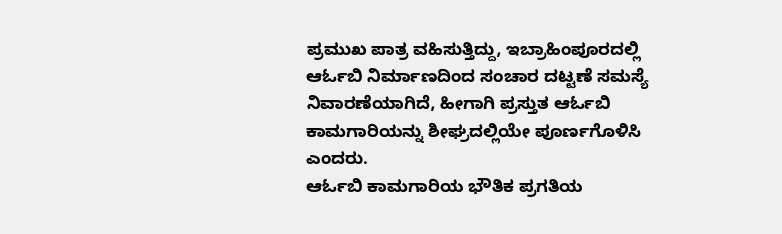ಪ್ರಮುಖ ಪಾತ್ರ ವಹಿಸುತ್ತಿದ್ದು, ಇಬ್ರಾಹಿಂಪೂರದಲ್ಲಿ ಆರ್ಓಬಿ ನಿರ್ಮಾಣದಿಂದ ಸಂಚಾರ ದಟ್ಟಣೆ ಸಮಸ್ಯೆ ನಿವಾರಣೆಯಾಗಿದೆ, ಹೀಗಾಗಿ ಪ್ರಸ್ತುತ ಆರ್ಓಬಿ ಕಾಮಗಾರಿಯನ್ನು ಶೀಘ್ರದಲ್ಲಿಯೇ ಪೂರ್ಣಗೊಳಿಸಿ ಎಂದರು.
ಆರ್ಓಬಿ ಕಾಮಗಾರಿಯ ಭೌತಿಕ ಪ್ರಗತಿಯ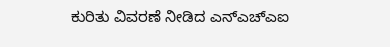ಕುರಿತು ವಿವರಣೆ ನೀಡಿದ ಎನ್ಎಚ್ಎಐ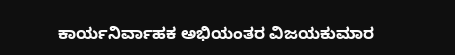ಕಾರ್ಯನಿರ್ವಾಹಕ ಅಭಿಯಂತರ ವಿಜಯಕುಮಾರ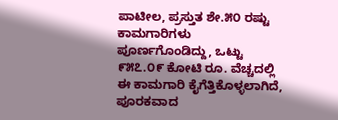ಪಾಟೀಲ, ಪ್ರಸ್ತುತ ಶೇ.೫೦ ರಷ್ಟು ಕಾಮಗಾರಿಗಳು ಪೂರ್ಣಗೊಂಡಿದ್ದು, ಒಟ್ಟು ೯೫೭.೦೯ ಕೋಟಿ ರೂ. ವೆಚ್ಚದಲ್ಲಿ ಈ ಕಾಮಗಾರಿ ಕೈಗೆತ್ತಿಕೊಳ್ಳಲಾಗಿದೆ, ಪೂರಕವಾದ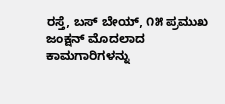ರಸ್ತೆ, ಬಸ್ ಬೇಯ್, ೧೫ ಪ್ರಮುಖ ಜಂಕ್ಷನ್ ಮೊದಲಾದ ಕಾಮಗಾರಿಗಳನ್ನು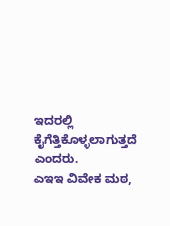ಇದರಲ್ಲಿ ಕೈಗೆತ್ತಿಕೊಳ್ಳಲಾಗುತ್ತದೆ ಎಂದರು.
ಎಇಇ ವಿವೇಕ ಮಠ,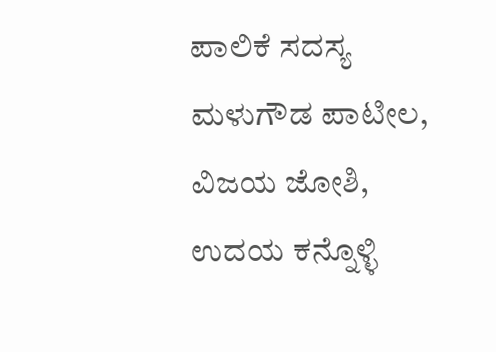ಪಾಲಿಕೆ ಸದಸ್ಯ ಮಳುಗೌಡ ಪಾಟೀಲ, ವಿಜಯ ಜೋಶಿ, ಉದಯ ಕನ್ನೊಳ್ಳಿ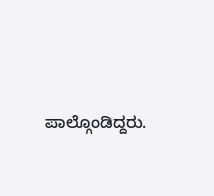ಪಾಲ್ಗೊಂಡಿದ್ದರು.